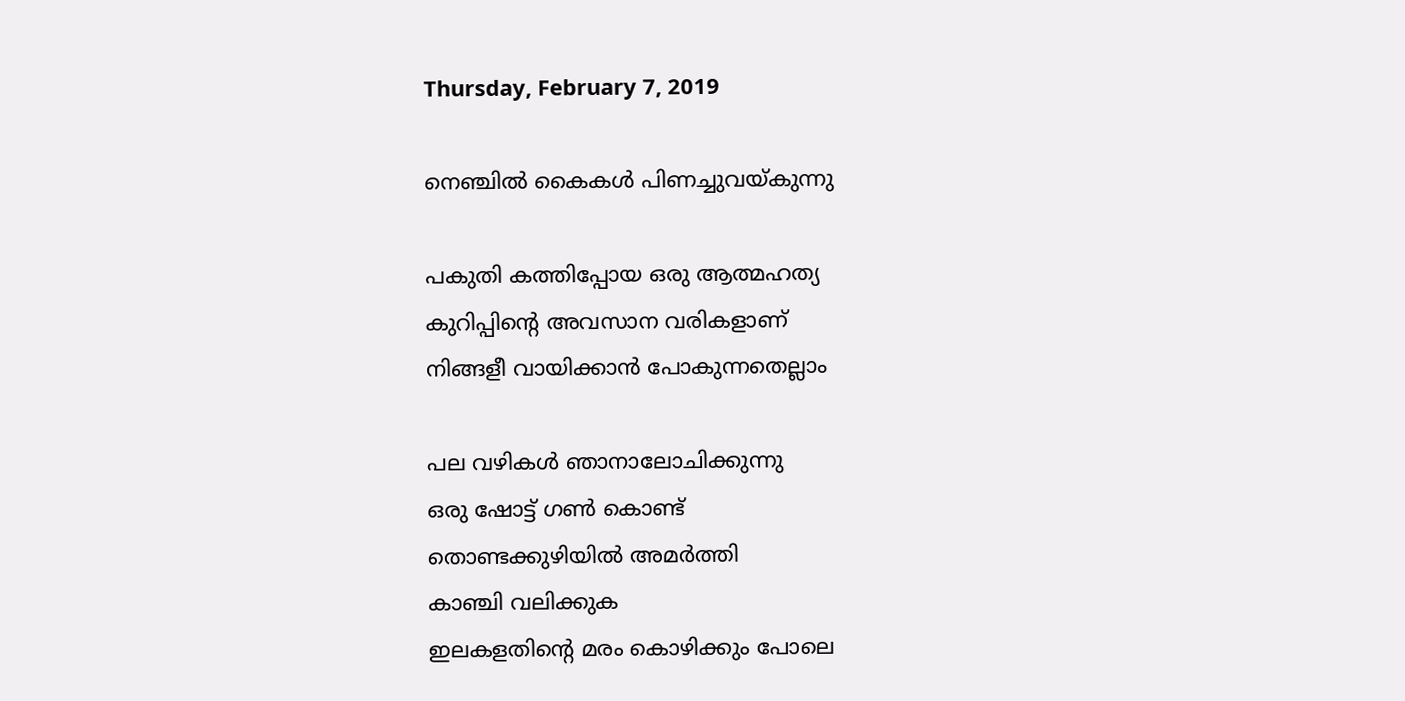Thursday, February 7, 2019

നെഞ്ചിൽ കൈകൾ പിണച്ചുവയ്കുന്നു

പകുതി കത്തിപ്പോയ ഒരു ആത്മഹത്യ
കുറിപ്പിന്റെ അവസാന വരികളാണ്
നിങ്ങളീ വായിക്കാന്‍ പോകുന്നതെല്ലാം

പല വഴികള്‍ ഞാനാലോചിക്കുന്നു
ഒരു ഷോട്ട് ഗണ്‍ കൊണ്ട്
തൊണ്ടക്കുഴിയില്‍ അമര്‍ത്തി
കാഞ്ചി വലിക്കുക
ഇലകളതിന്റെ മരം കൊഴിക്കും പോലെ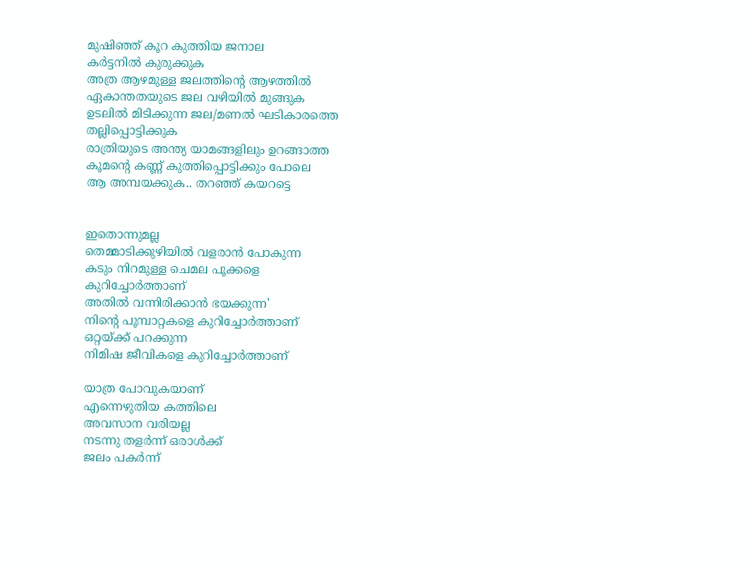മുഷിഞ്ഞ് കൂറ കുത്തിയ ജനാല
കര്‍ട്ടനില്‍ കുരുക്കുക
അത്ര ആഴമുള്ള ജലത്തിന്റെ ആഴത്തില്‍
ഏകാന്തതയുടെ ജല വഴിയില്‍ മുങ്ങുക
ഉടലില്‍ മിടിക്കുന്ന ജല/മണല്‍ ഘടികാരത്തെ
തല്ലിപ്പൊട്ടിക്കുക
രാത്രിയുടെ അന്ത്യ യാമങ്ങളിലും ഉറങ്ങാത്ത
കൂമന്റെ കണ്ണ്‌ കുത്തിപ്പൊട്ടിക്കും പോലെ
ആ അമ്പയക്കുക.. തറഞ്ഞ് കയറട്ടെ


ഇതൊന്നുമല്ല
തെമ്മാടിക്കുഴിയില്‍ വളരാന്‍ പോകുന്ന
കടും നിറമുള്ള ചെമല പൂക്കളെ
കുറിച്ചോര്‍ത്താണ്
അതില്‍ വന്നിരിക്കാന്‍ ഭയക്കുന്ന'
നിന്റെ പൂമ്പാറ്റകളെ കുറിച്ചോര്‍ത്താണ്
ഒറ്റയ്ക്ക് പറക്കുന്ന
നിമിഷ ജീവികളെ കുറിച്ചോര്‍ത്താണ്

യാത്ര പോവുകയാണ്‌
എന്നെഴുതിയ കത്തിലെ
അവസാന വരിയല്ല
നടന്നു തളര്‍ന്ന് ഒരാള്‍ക്ക്
ജലം പകര്‍ന്ന്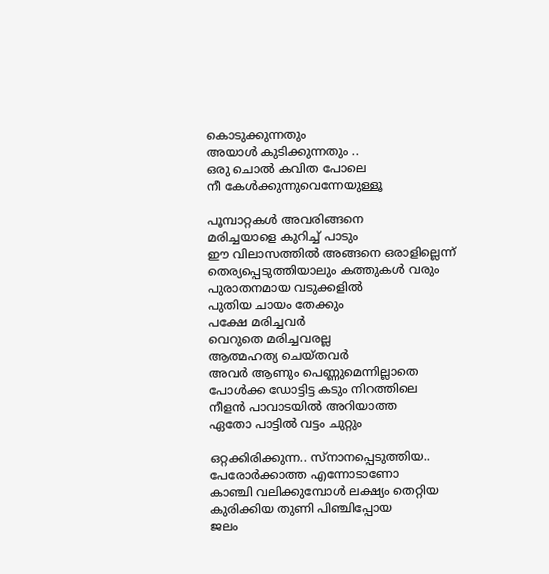കൊടുക്കുന്നതും
അയാള്‍ കുടിക്കുന്നതും ..
ഒരു ചൊല്‍ കവിത പോലെ
നീ കേള്‍ക്കുന്നുവെന്നേയുള്ളൂ

പൂമ്പാറ്റകള്‍ അവരിങ്ങനെ
മരിച്ചയാളെ കുറിച്ച് പാടും
ഈ വിലാസത്തില്‍ അങ്ങനെ ഒരാളില്ലെന്ന്
തെര്യപ്പെടുത്തിയാലും കത്തുകള്‍ വരും
പുരാതനമായ വടുക്കളില്‍
പുതിയ ചായം തേക്കും
പക്ഷേ മരിച്ചവര്‍
വെറുതെ മരിച്ചവരല്ല
ആത്മഹത്യ ചെയ്തവര്‍
അവര്‍ ആണും പെണ്ണുമെന്നില്ലാതെ
പോള്‍ക്ക ഡോട്ടിട്ട കടും നിറത്തിലെ
നീളന്‍ പാവാടയില്‍ അറിയാത്ത
ഏതോ പാട്ടില്‍ വട്ടം ചുറ്റും

ഒറ്റക്കിരിക്കുന്ന.. സ്നാനപ്പെടുത്തിയ..
പേരോര്‍ക്കാത്ത എന്നോടാണോ
കാഞ്ചി വലിക്കുമ്പോള്‍ ലക്ഷ്യം തെറ്റിയ
കുരിക്കിയ തുണി പിഞ്ചിപ്പോയ
ജലം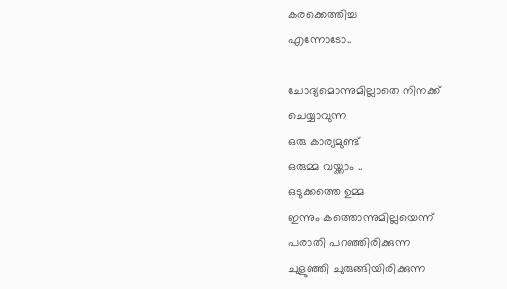കരക്കെത്തിച്ച
എന്നോടോ..

ചോദ്യമൊന്നുമില്ലാതെ നിനക്ക് ചെയ്യാവുന്ന
ഒരു കാര്യമുണ്ട്
ഒരുമ്മ വയ്ക്കാം ..
ഒടുക്കത്തെ ഉമ്മ
ഇന്നും കത്തൊന്നുമില്ലയെന്ന്
പരാതി പറഞ്ഞിരിക്കുന്ന
ചുളുഞ്ഞി ചുരുങ്ങിയിരിക്കുന്ന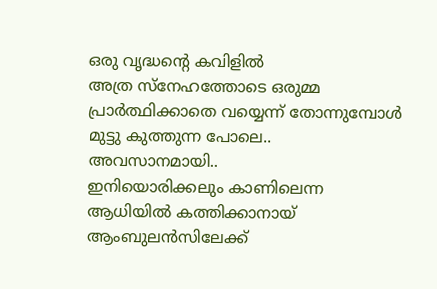ഒരു വൃദ്ധന്റെ കവിളില്‍
അത്ര സ്നേഹത്തോടെ ഒരുമ്മ
പ്രാര്‍ത്ഥിക്കാതെ വയ്യെന്ന് തോന്നുമ്പോള്‍
മുട്ടു കുത്തുന്ന പോലെ..
അവസാനമായി..
ഇനിയൊരിക്കലും കാണിലെന്ന
ആധിയില്‍ കത്തിക്കാനായ്
ആംബുലന്‍സിലേക്ക്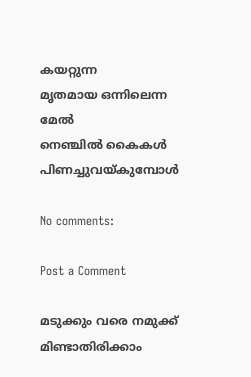കയറ്റുന്ന
മൃതമായ ഒന്നിലെന്ന മേല്‍
നെഞ്ചിൽ കൈകൾ പിണച്ചുവയ്കുമ്പോള്‍

No comments:

Post a Comment

മടുക്കും വരെ നമുക്ക് മിണ്ടാതിരിക്കാം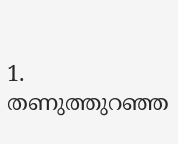1. തണുത്തുറഞ്ഞ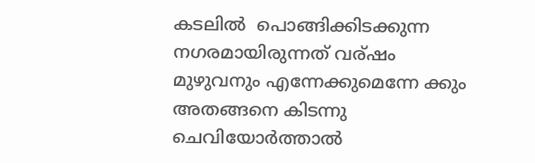കടലില്‍  പൊങ്ങിക്കിടക്കുന്ന നഗരമായിരുന്നത് വര്ഷം മുഴുവനും എന്നേക്കുമെന്നേ ക്കും  അതങ്ങനെ കിടന്നു ചെവിയോര്‍ത്താല്‍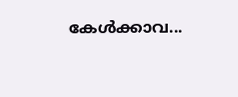കേള്‍ക്കാവ...